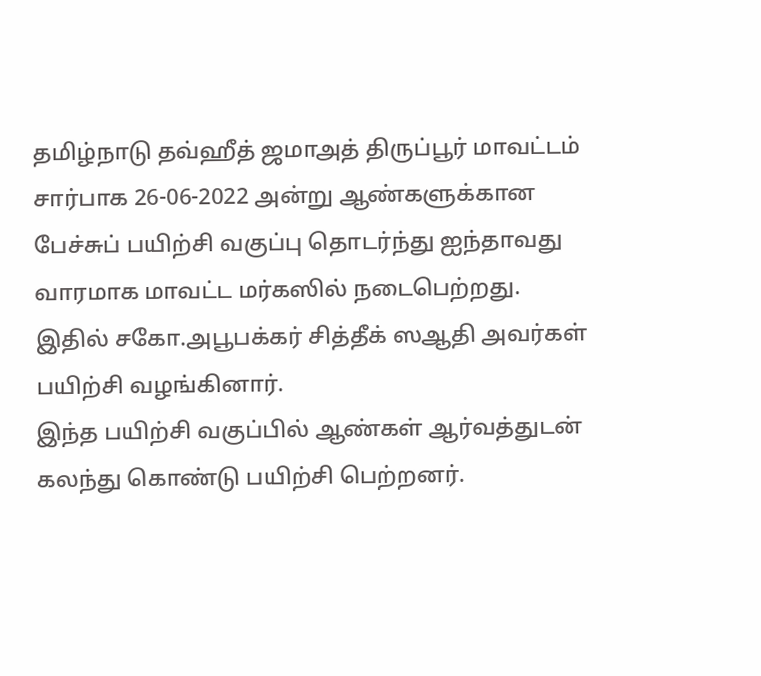தமிழ்நாடு தவ்ஹீத் ஜமாஅத் திருப்பூர் மாவட்டம் சார்பாக 26-06-2022 அன்று ஆண்களுக்கான பேச்சுப் பயிற்சி வகுப்பு தொடர்ந்து ஐந்தாவது வாரமாக மாவட்ட மர்கஸில் நடைபெற்றது.
இதில் சகோ.அபூபக்கர் சித்தீக் ஸஆதி அவர்கள் பயிற்சி வழங்கினார்.
இந்த பயிற்சி வகுப்பில் ஆண்கள் ஆர்வத்துடன் கலந்து கொண்டு பயிற்சி பெற்றனர்.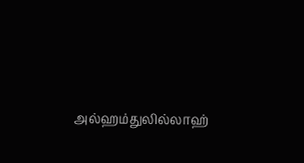அல்ஹம்துலில்லாஹ்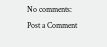No comments:
Post a Comment